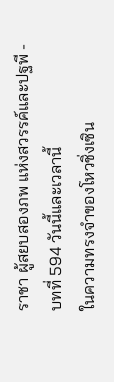ราชา ผู้สยบสองภพ แห่งสวรรค์และปฐพี - บทที่ 594 วันนี้และเวลานี้
ในความทรงจำของโหวชิ่งเซิน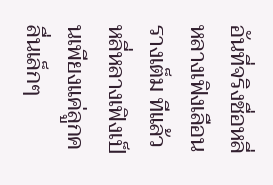อันที่จริงชื่อหลี่หลางเฟิงเลือนรางเต็ม ทีแล้ว
หลี่หลางเฟิงเป็นเพียงแค่ลูกคลื่นเล็กๆ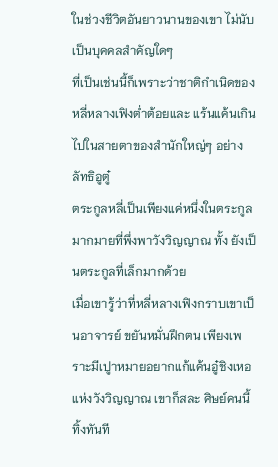ในช่วงชีวิตอันยาวนานของเขา ไม่นับเป็นบุคคลสำคัญใดๆ
ที่เป็นเช่นนี้ก็เพราะว่าชาติกำเนิดของหลี่หลางเฟิงต่ำต้อยและ แร้นแค้นเกินไปในสายตาของสำนักใหญ่ๆ อย่างลัทธิอูตู๋
ตระกูลหลี่เป็นเพียงแค่หนึ่งในตระกูลมากมายที่พึ่งพาวังวิญญาณ ทั้ง ยังเป็นตระกูลที่เล็กมากด้วย
เมื่อเขารู้ว่าที่หลี่หลางเฟิงกราบเขาเป็นอาจารย์ ขยันหมั่นฝึกตน เพียงเพราะมีเปูาหมายอยากแก้แค้นอู๋ชิงเหอแห่งวังวิญญาณ เขาก็สละ ศิษย์คนนี้ทิ้งทันที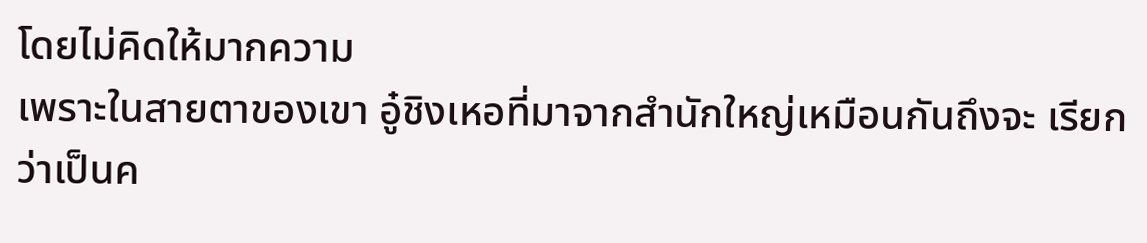โดยไม่คิดให้มากความ
เพราะในสายตาของเขา อู๋ชิงเหอที่มาจากสำนักใหญ่เหมือนกันถึงจะ เรียกว่าเป็นค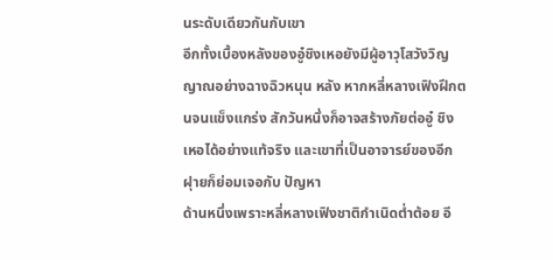นระดับเดียวกันกับเขา
อีกทั้งเบื้องหลังของอู๋ชิงเหอยังมีผู้อาวุโสวังวิญญาณอย่างฉางฉิวหนุน หลัง หากหลี่หลางเฟิงฝึกตนจนแข็งแกร่ง สักวันหนึ่งก็อาจสร้างภัยต่ออู๋ ชิงเหอได้อย่างแท้จริง และเขาที่เป็นอาจารย์ของอีกฝุายก็ย่อมเจอกับ ปัญหา
ด้านหนึ่งเพราะหลี่หลางเฟิงชาติกำเนิดต่ำต้อย อี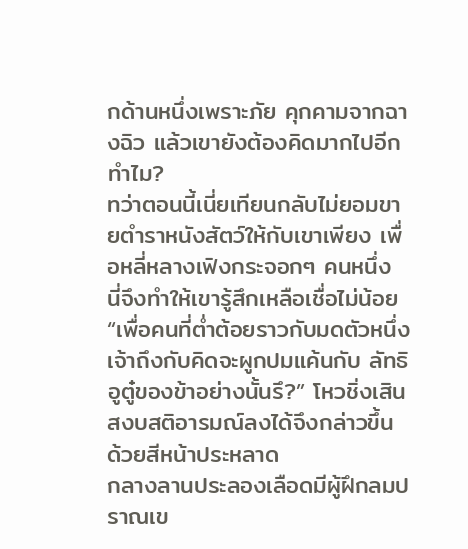กด้านหนึ่งเพราะภัย คุกคามจากฉางฉิว แล้วเขายังต้องคิดมากไปอีกทำไม?
ทว่าตอนนี้เนี่ยเทียนกลับไม่ยอมขายตำราหนังสัตว์ให้กับเขาเพียง เพื่อหลี่หลางเฟิงกระจอกๆ คนหนึ่ง นี่จึงทำให้เขารู้สึกเหลือเชื่อไม่น้อย
“เพื่อคนที่ต่ำต้อยราวกับมดตัวหนึ่ง เจ้าถึงกับคิดจะผูกปมแค้นกับ ลัทธิอูตู๋ของข้าอย่างนั้นรึ?” โหวชิ่งเสินสงบสติอารมณ์ลงได้จึงกล่าวขึ้น ด้วยสีหน้าประหลาด
กลางลานประลองเลือดมีผู้ฝึกลมปราณเข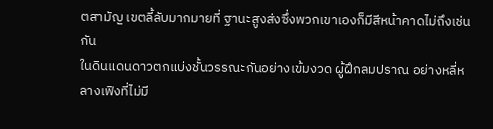ตสามัญ เขตลี้ลับมากมายที่ ฐานะสูงส่งซึ่งพวกเขาเองก็มีสีหน้าคาดไม่ถึงเช่นกัน
ในดินแดนดาวตกแบ่งชั้นวรรณะกันอย่างเข้มงวด ผู้ฝึกลมปราณ อย่างหลี่หลางเฟิงที่ไม่มี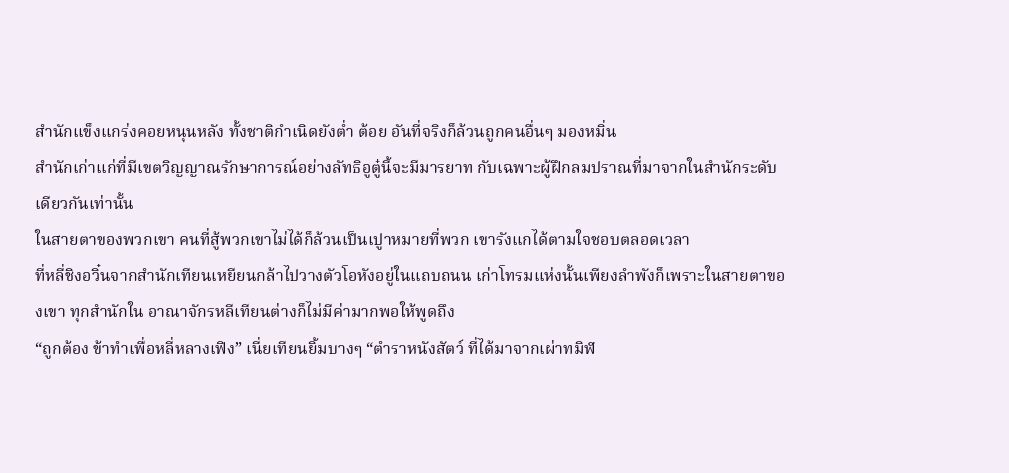สำนักแข็งแกร่งคอยหนุนหลัง ทั้งชาติกำเนิดยังต่ำ ต้อย อันที่จริงก็ล้วนถูกคนอื่นๆ มองหมิ่น
สำนักเก่าแก่ที่มีเขตวิญญาณรักษาการณ์อย่างลัทธิอูตู๋นี้จะมีมารยาท กับเฉพาะผู้ฝึกลมปราณที่มาจากในสำนักระดับเดียวกันเท่านั้น
ในสายตาของพวกเขา คนที่สู้พวกเขาไม่ได้ก็ล้วนเป็นเปูาหมายที่พวก เขารังแกได้ตามใจชอบตลอดเวลา
ที่หลี่ชิงอวิ๋นจากสำนักเทียนเหยียนกล้าไปวางตัวโอหังอยู่ในแถบถนน เก่าโทรมแห่งนั้นเพียงลำพังก็เพราะในสายตาของเขา ทุกสำนักใน อาณาจักรหลีเทียนต่างก็ไม่มีค่ามากพอให้พูดถึง
“ถูกต้อง ข้าทำเพื่อหลี่หลางเฟิง” เนี่ยเทียนยิ้มบางๆ “ตำราหนังสัตว์ ที่ได้มาจากเผ่าทมิฬ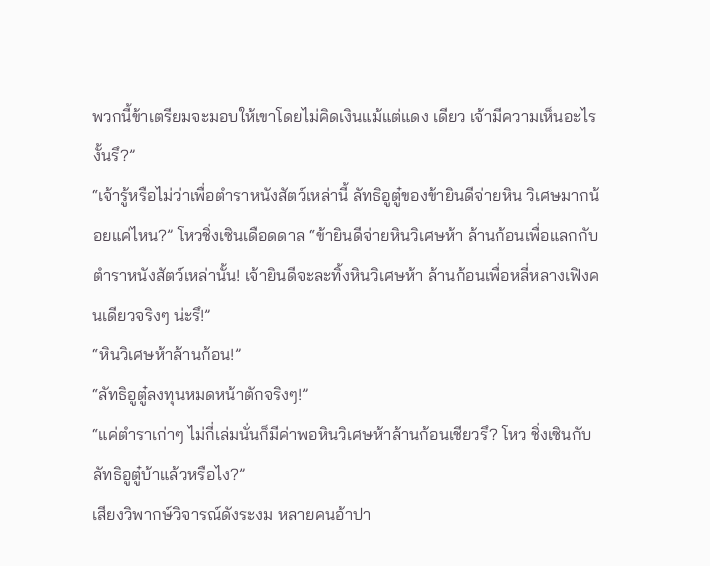พวกนี้ข้าเตรียมจะมอบให้เขาโดยไม่คิดเงินแม้แต่แดง เดียว เจ้ามีความเห็นอะไรงั้นรึ?”
“เจ้ารู้หรือไม่ว่าเพื่อตำราหนังสัตว์เหล่านี้ ลัทธิอูตู๋ของข้ายินดีจ่ายหิน วิเศษมากน้อยแค่ไหน?” โหวชิ่งเซินเดือดดาล “ข้ายินดีจ่ายหินวิเศษห้า ล้านก้อนเพื่อแลกกับตำราหนังสัตว์เหล่านั้น! เจ้ายินดีจะละทิ้งหินวิเศษห้า ล้านก้อนเพื่อหลี่หลางเฟิงคนเดียวจริงๆ น่ะรึ!”
“หินวิเศษห้าล้านก้อน!”
“ลัทธิอูตู๋ลงทุนหมดหน้าตักจริงๆ!”
“แค่ตำราเก่าๆ ไม่กี่เล่มนั่นก็มีค่าพอหินวิเศษห้าล้านก้อนเชียวรึ? โหว ชิ่งเซินกับลัทธิอูตู๋บ้าแล้วหรือไง?”
เสียงวิพากษ์วิจารณ์ดังระงม หลายคนอ้าปา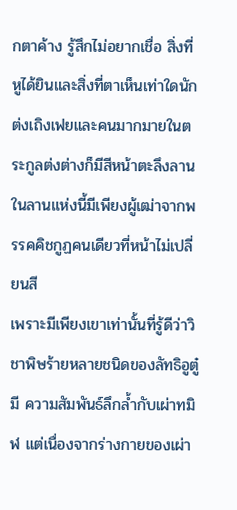กตาค้าง รู้สึกไม่อยากเชื่อ สิ่งที่หูได้ยินและสิ่งที่ตาเห็นเท่าใดนัก
ต่งเถิงเฟยและคนมากมายในตระกูลต่งต่างก็มีสีหน้าตะลึงลาน
ในลานแห่งนี้มีเพียงผู้เฒ่าจากพรรคคิชกูฏคนเดียวที่หน้าไม่เปลี่ยนสี
เพราะมีเพียงเขาเท่านั้นที่รู้ดีว่าวิชาพิษร้ายหลายชนิดของลัทธิอูตู๋มี ความสัมพันธ์ลึกล้ำกับเผ่าทมิฬ แต่เนื่องจากร่างกายของเผ่า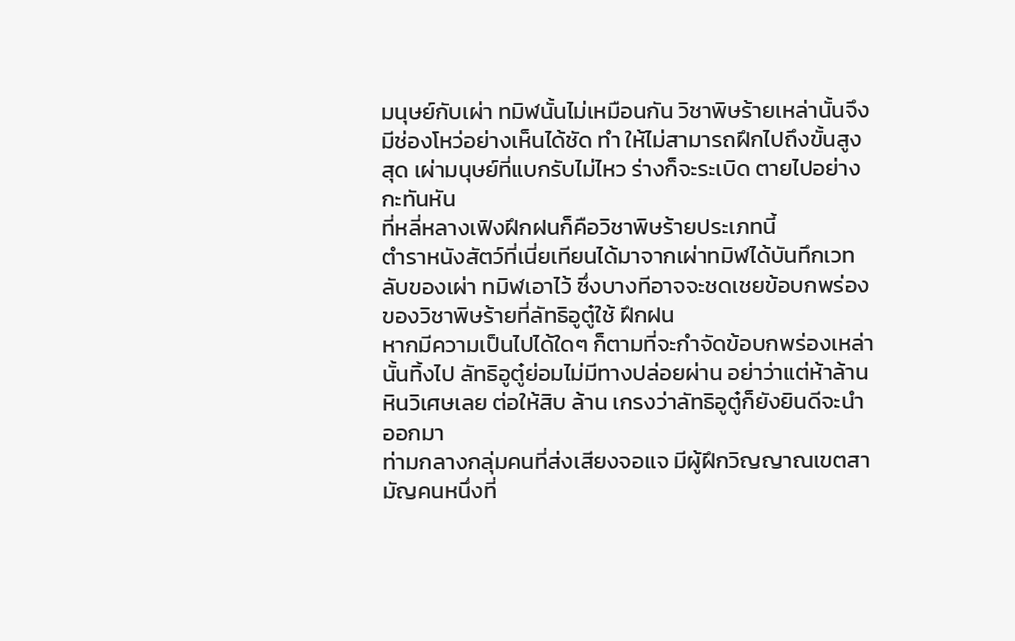มนุษย์กับเผ่า ทมิฬนั้นไม่เหมือนกัน วิชาพิษร้ายเหล่านั้นจึงมีช่องโหว่อย่างเห็นได้ชัด ทำ ให้ไม่สามารถฝึกไปถึงขั้นสูงสุด เผ่ามนุษย์ที่แบกรับไม่ไหว ร่างก็จะระเบิด ตายไปอย่างกะทันหัน
ที่หลี่หลางเฟิงฝึกฝนก็คือวิชาพิษร้ายประเภทนี้
ตำราหนังสัตว์ที่เนี่ยเทียนได้มาจากเผ่าทมิฬได้บันทึกเวทลับของเผ่า ทมิฬเอาไว้ ซึ่งบางทีอาจจะชดเชยข้อบกพร่องของวิชาพิษร้ายที่ลัทธิอูตู๋ใช้ ฝึกฝน
หากมีความเป็นไปได้ใดๆ ก็ตามที่จะกำจัดข้อบกพร่องเหล่านั้นทิ้งไป ลัทธิอูตู๋ย่อมไม่มีทางปล่อยผ่าน อย่าว่าแต่ห้าล้านหินวิเศษเลย ต่อให้สิบ ล้าน เกรงว่าลัทธิอูตู๋ก็ยังยินดีจะนำออกมา
ท่ามกลางกลุ่มคนที่ส่งเสียงจอแจ มีผู้ฝึกวิญญาณเขตสามัญคนหนึ่งที่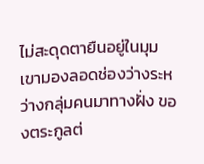ไม่สะดุดตายืนอยู่ในมุม เขามองลอดช่องว่างระหว่างกลุ่มคนมาทางฝั่ง ของตระกูลต่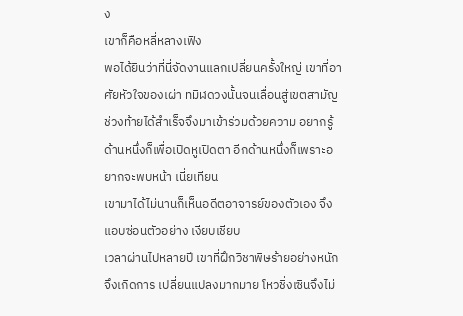ง
เขาก็คือหลี่หลางเฟิง
พอได้ยินว่าที่นี่จัดงานแลกเปลี่ยนครั้งใหญ่ เขาที่อาศัยหัวใจของเผ่า ทมิฬดวงนั้นจนเลื่อนสู่เขตสามัญช่วงท้ายได้สำเร็จจึงมาเข้าร่วมด้วยความ อยากรู้ ด้านหนึ่งก็เพื่อเปิดหูเปิดตา อีกด้านหนึ่งก็เพราะอยากจะพบหน้า เนี่ยเทียน
เขามาได้ไม่นานก็เห็นอดีตอาจารย์ของตัวเอง จึงแอบซ่อนตัวอย่าง เงียบเชียบ
เวลาผ่านไปหลายปี เขาที่ฝึกวิชาพิษร้ายอย่างหนักจึงเกิดการ เปลี่ยนแปลงมากมาย โหวชิ่งเซินจึงไม่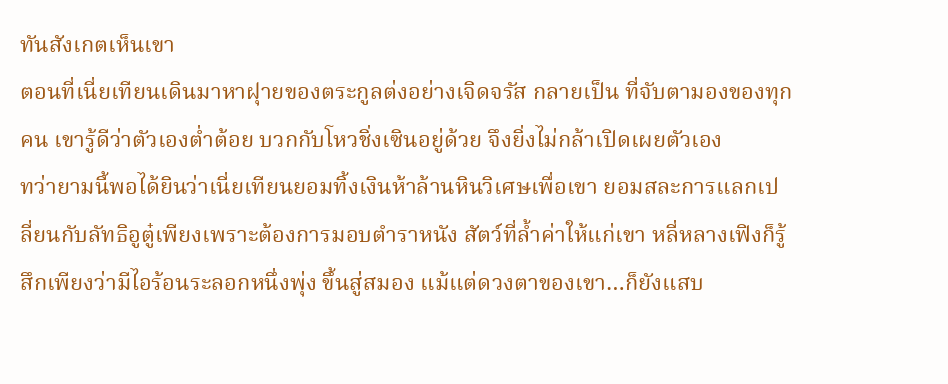ทันสังเกตเห็นเขา
ตอนที่เนี่ยเทียนเดินมาหาฝุายของตระกูลต่งอย่างเจิดจรัส กลายเป็น ที่จับตามองของทุกคน เขารู้ดีว่าตัวเองต่ำต้อย บวกกับโหวชิ่งเซินอยู่ด้วย จึงยิ่งไม่กล้าเปิดเผยตัวเอง
ทว่ายามนี้พอได้ยินว่าเนี่ยเทียนยอมทิ้งเงินห้าล้านหินวิเศษเพื่อเขา ยอมสละการแลกเปลี่ยนกับลัทธิอูตู๋เพียงเพราะต้องการมอบตำราหนัง สัตว์ที่ล้ำค่าให้แก่เขา หลี่หลางเฟิงก็รู้สึกเพียงว่ามีไอร้อนระลอกหนึ่งพุ่ง ขึ้นสู่สมอง แม้แต่ดวงตาของเขา…ก็ยังแสบ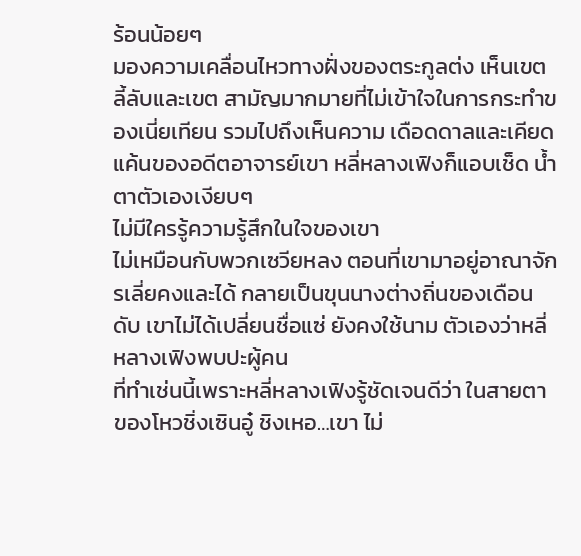ร้อนน้อยๆ
มองความเคลื่อนไหวทางฝั่งของตระกูลต่ง เห็นเขตลี้ลับและเขต สามัญมากมายที่ไม่เข้าใจในการกระทำของเนี่ยเทียน รวมไปถึงเห็นความ เดือดดาลและเคียดแค้นของอดีตอาจารย์เขา หลี่หลางเฟิงก็แอบเช็ด น้ำตาตัวเองเงียบๆ
ไม่มีใครรู้ความรู้สึกในใจของเขา
ไม่เหมือนกับพวกเซวียหลง ตอนที่เขามาอยู่อาณาจักรเลี่ยคงและได้ กลายเป็นขุนนางต่างถิ่นของเดือนดับ เขาไม่ได้เปลี่ยนชื่อแซ่ ยังคงใช้นาม ตัวเองว่าหลี่หลางเฟิงพบปะผู้คน
ที่ทำเช่นนี้เพราะหลี่หลางเฟิงรู้ชัดเจนดีว่า ในสายตาของโหวชิ่งเซินอู๋ ชิงเหอ…เขา ไม่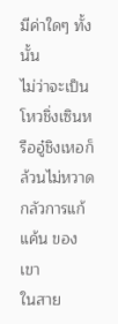มีค่าใดๆ ทั้งนั้น
ไม่ว่าจะเป็นโหวชิ่งเซินหรืออู๋ชิงเหอก็ล้วนไม่หวาดกลัวการแก้แค้น ของเขา
ในสาย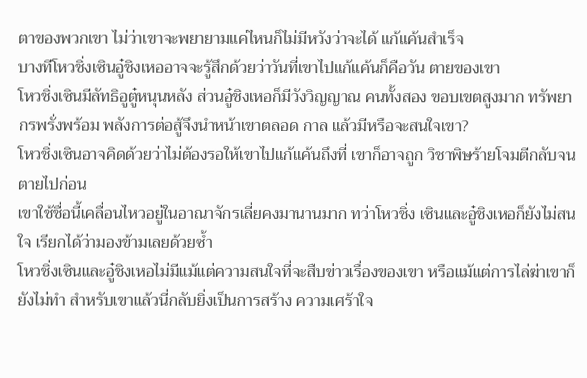ตาของพวกเขา ไม่ว่าเขาจะพยายามแค่ไหนก็ไม่มีหวังว่าจะได้ แก้แค้นสำเร็จ
บางทีโหวชิ่งเซินอู๋ชิงเหออาจจะรู้สึกด้วยว่าวันที่เขาไปแก้แค้นก็คือวัน ตายของเขา
โหวชิ่งเซินมีลัทธิอูตู๋หนุนหลัง ส่วนอู๋ชิงเหอก็มีวังวิญญาณ คนทั้งสอง ขอบเขตสูงมาก ทรัพยากรพรั่งพร้อม พลังการต่อสู้จึงนำหน้าเขาตลอด กาล แล้วมีหรือจะสนใจเขา?
โหวชิ่งเซินอาจคิดด้วยว่าไม่ต้องรอให้เขาไปแก้แค้นถึงที่ เขาก็อาจถูก วิชาพิษร้ายโจมตีกลับจนตายไปก่อน
เขาใช้ชื่อนี้เคลื่อนไหวอยู่ในอาณาจักรเลี่ยคงมานานมาก ทว่าโหวชิ่ง เซินและอู๋ชิงเหอก็ยังไม่สนใจ เรียกได้ว่ามองข้ามเลยด้วยซ้ำ
โหวชิ่งเซินและอู๋ชิงเหอไม่มีแม้แต่ความสนใจที่จะสืบข่าวเรื่องของเขา หรือแม้แต่การไล่ฆ่าเขาก็ยังไม่ทำ สำหรับเขาแล้วนี่กลับยิ่งเป็นการสร้าง ความเศร้าใจ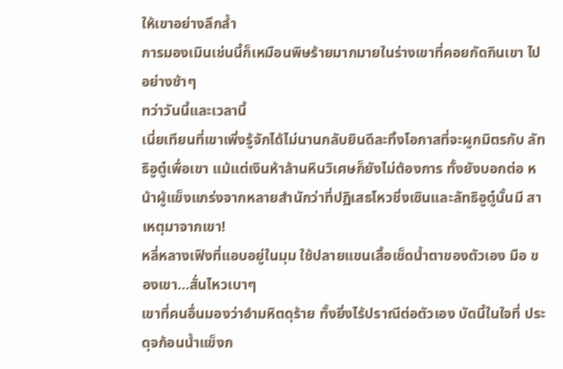ให้เขาอย่างลึกล้ำ
การมองเมินเช่นนี้ก็เหมือนพิษร้ายมากมายในร่างเขาที่คอยกัดกินเขา ไปอย่างช้าๆ
ทว่าวันนี้และเวลานี้
เนี่ยเทียนที่เขาเพิ่งรู้จักได้ไม่นานกลับยินดีละทิ้งโอกาสที่จะผูกมิตรกับ ลัทธิอูตู๋เพื่อเขา แม้แต่เงินห้าล้านหินวิเศษก็ยังไม่ต้องการ ทั้งยังบอกต่อ หน้าผู้แข็งแกร่งจากหลายสำนักว่าที่ปฏิเสธโหวชิ่งเซินและลัทธิอูตู๋นั้นมี สาเหตุมาจากเขา!
หลี่หลางเฟิงที่แอบอยู่ในมุม ใช้ปลายแขนเสื้อเช็ดน้ำตาของตัวเอง มือ ของเขา…สั่นไหวเบาๆ
เขาที่คนอื่นมองว่าอำมหิตดุร้าย ทั้งยิ่งไร้ปราณีต่อตัวเอง บัดนี้ในใจที่ ประดุจก้อนน้ำแข็งก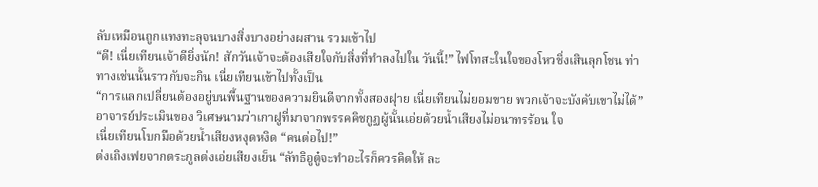ลับเหมือนถูกแทงทะลุจนบางสิ่งบางอย่างผสาน รวมเข้าไป
“ดี! เนี่ยเทียนเจ้าดียิ่งนัก! สักวันเจ้าจะต้องเสียใจกับสิ่งที่ทำลงไปใน วันนี้!” ไฟโทสะในใจของโหวชิ่งเสินลุกโชน ท่าทางเช่นนั้นราวกับจะกิน เนี่ยเทียนเข้าไปทั้งเป็น
“การแลกเปลี่ยนต้องอยู่บนพื้นฐานของความยินดีจากทั้งสองฝุาย เนี่ยเทียนไม่ยอมขาย พวกเจ้าจะบังคับเขาไม่ได้” อาจารย์ประเมินของ วิเศษนามว่าเกาฝูที่มาจากพรรคคิชกูฏผู้นั้นเอ่ยด้วยน้ำเสียงไม่อนาทรร้อน ใจ
เนี่ยเทียนโบกมือด้วยน้ำเสียงหงุดหงิด “คนต่อไป!”
ต่งเถิงเฟยจากตระกูลต่งเอ่ยเสียงเย็น “ลัทธิอูตู๋จะทำอะไรก็ควรคิดให้ ละ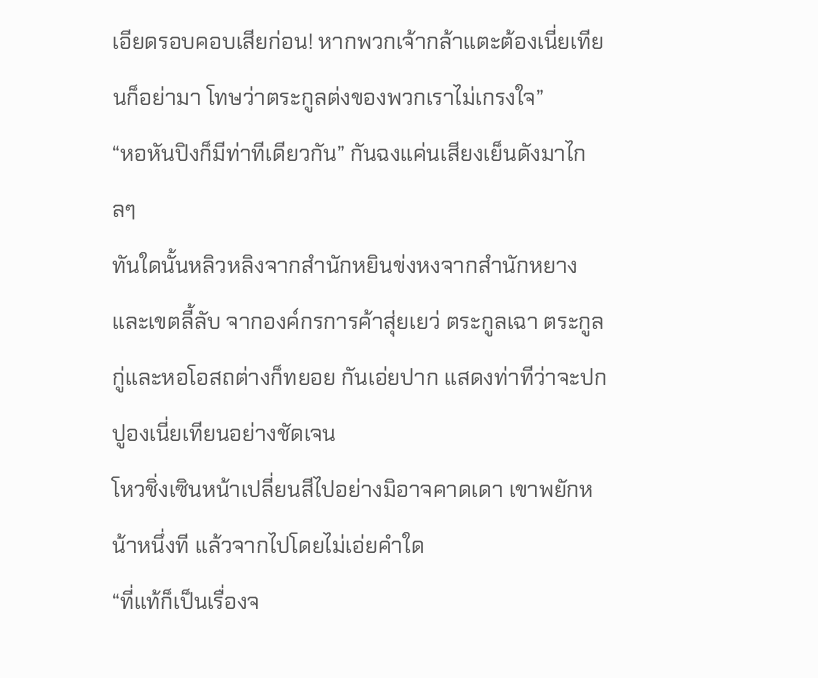เอียดรอบคอบเสียก่อน! หากพวกเจ้ากล้าแตะต้องเนี่ยเทียนก็อย่ามา โทษว่าตระกูลต่งของพวกเราไม่เกรงใจ”
“หอหันปิงก็มีท่าทีเดียวกัน” กันฉงแค่นเสียงเย็นดังมาไกลๆ
ทันใดนั้นหลิวหลิงจากสำนักหยินข่งหงจากสำนักหยาง และเขตลี้ลับ จากองค์กรการค้าสุ่ยเยว่ ตระกูลเฉา ตระกูลกู่และหอโอสถต่างก็ทยอย กันเอ่ยปาก แสดงท่าทีว่าจะปกปูองเนี่ยเทียนอย่างชัดเจน
โหวชิ่งเซินหน้าเปลี่ยนสีไปอย่างมิอาจคาดเดา เขาพยักหน้าหนึ่งที แล้วจากไปโดยไม่เอ่ยคำใด
“ที่แท้ก็เป็นเรื่องจ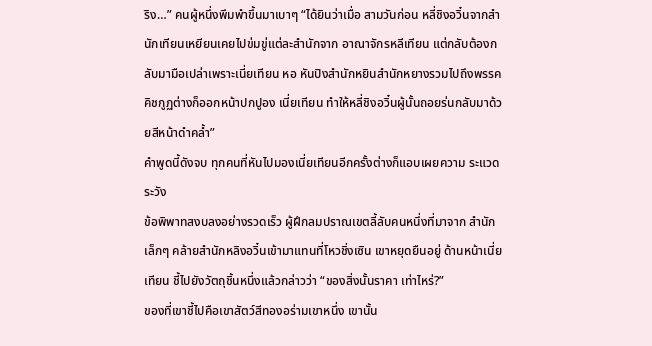ริง…” คนผู้หนึ่งพึมพำขึ้นมาเบาๆ “ได้ยินว่าเมื่อ สามวันก่อน หลี่ชิงอวิ๋นจากสำนักเทียนเหยียนเคยไปข่มขู่แต่ละสำนักจาก อาณาจักรหลีเทียน แต่กลับต้องกลับมามือเปล่าเพราะเนี่ยเทียน หอ หันปิงสำนักหยินสำนักหยางรวมไปถึงพรรคคิชกูฏต่างก็ออกหน้าปกปูอง เนี่ยเทียน ทำให้หลี่ชิงอวิ๋นผู้นั้นถอยร่นกลับมาด้วยสีหน้าดำคล้ำ”
คำพูดนี้ดังจบ ทุกคนที่หันไปมองเนี่ยเทียนอีกครั้งต่างก็แอบเผยความ ระแวดระวัง
ข้อพิพาทสงบลงอย่างรวดเร็ว ผู้ฝึกลมปราณเขตลี้ลับคนหนึ่งที่มาจาก สำนักเล็กๆ คล้ายสำนักหลิงอวิ๋นเข้ามาแทนที่โหวชิ่งเซิน เขาหยุดยืนอยู่ ด้านหน้าเนี่ยเทียน ชี้ไปยังวัตถุชิ้นหนึ่งแล้วกล่าวว่า “ของสิ่งนั้นราคา เท่าไหร่?”
ของที่เขาชี้ไปคือเขาสัตว์สีทองอร่ามเขาหนึ่ง เขานั้น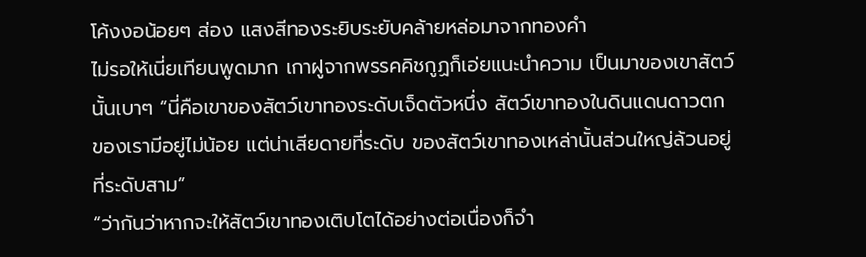โค้งงอน้อยๆ ส่อง แสงสีทองระยิบระยับคล้ายหล่อมาจากทองคำ
ไม่รอให้เนี่ยเทียนพูดมาก เกาฝูจากพรรคคิชกูฏก็เอ่ยแนะนำความ เป็นมาของเขาสัตว์นั้นเบาๆ “นี่คือเขาของสัตว์เขาทองระดับเจ็ดตัวหนึ่ง สัตว์เขาทองในดินแดนดาวตกของเรามีอยู่ไม่น้อย แต่น่าเสียดายที่ระดับ ของสัตว์เขาทองเหล่านั้นส่วนใหญ่ล้วนอยู่ที่ระดับสาม”
“ว่ากันว่าหากจะให้สัตว์เขาทองเติบโตได้อย่างต่อเนื่องก็จำ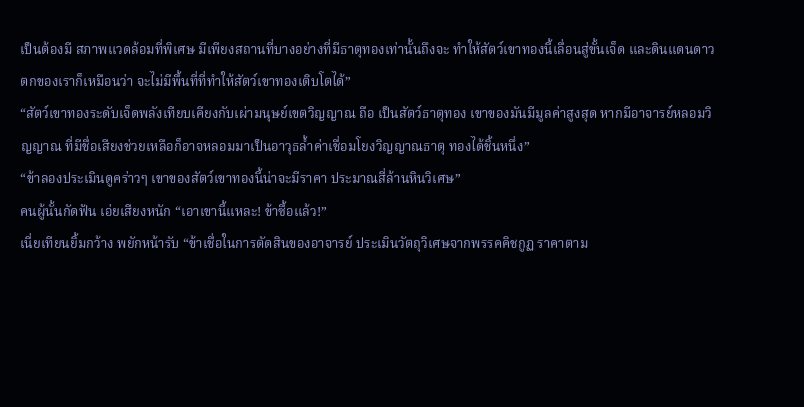เป็นต้องมี สภาพแวดล้อมที่พิเศษ มีเพียงสถานที่บางอย่างที่มีธาตุทองเท่านั้นถึงจะ ทำให้สัตว์เขาทองนี้เลื่อนสู่ขั้นเจ็ด และดินแดนดาวตกของเราก็เหมือนว่า จะไม่มีพื้นที่ที่ทำให้สัตว์เขาทองเติบโตได้”
“สัตว์เขาทองระดับเจ็ดพลังเทียบเคียงกับเผ่ามนุษย์เขตวิญญาณ ถือ เป็นสัตว์ธาตุทอง เขาของมันมีมูลค่าสูงสุด หากมีอาจารย์หลอมวิญญาณ ที่มีชื่อเสียงช่วยเหลือก็อาจหลอมมาเป็นอาวุธล้ำค่าเชื่อมโยงวิญญาณธาตุ ทองได้ชิ้นหนึ่ง”
“ข้าลองประเมินดูคร่าวๆ เขาของสัตว์เขาทองนี้น่าจะมีราคา ประมาณสี่ล้านหินวิเศษ”
คนผู้นั้นกัดฟัน เอ่ยเสียงหนัก “เอาเขานี้แหละ! ข้าซื้อแล้ว!”
เนี่ยเทียนยิ้มกว้าง พยักหน้ารับ “ข้าเชื่อในการตัดสินของอาจารย์ ประเมินวัตถุวิเศษจากพรรคคิชกูฏ ราคาตาม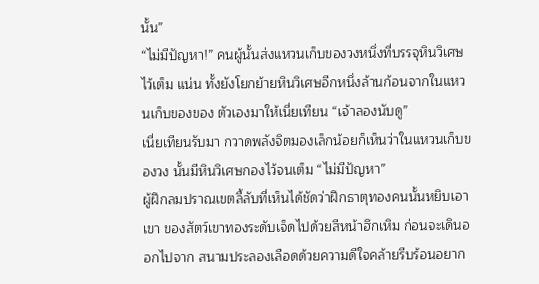นั้น”
“ไม่มีปัญหา!” คนผู้นั้นส่งแหวนเก็บของวงหนึ่งที่บรรจุหินวิเศษไว้เต็ม แน่น ทั้งยังโยกย้ายหินวิเศษอีกหนึ่งล้านก้อนจากในแหวนเก็บของของ ตัวเองมาให้เนี่ยเทียน “เจ้าลองนับดู”
เนี่ยเทียนรับมา กวาดพลังจิตมองเล็กน้อยก็เห็นว่าในแหวนเก็บของวง นั้นมีหินวิเศษกองไว้จนเต็ม “ไม่มีปัญหา”
ผู้ฝึกลมปราณเขตลี้ลับที่เห็นได้ชัดว่าฝึกธาตุทองคนนั้นหยิบเอาเขา ของสัตว์เขาทองระดับเจ็ดไปด้วยสีหน้าฮึกเหิม ก่อนจะเดินออกไปจาก สนามประลองเลือดด้วยความดีใจคล้ายรีบร้อนอยาก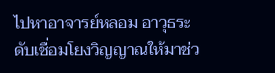ไปหาอาจารย์หลอม อาวุธระดับเชื่อมโยงวิญญาณให้มาช่ว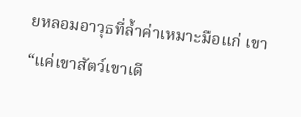ยหลอมอาวุธที่ล้ำค่าเหมาะมือแก่ เขา
“แค่เขาสัตว์เขาเดี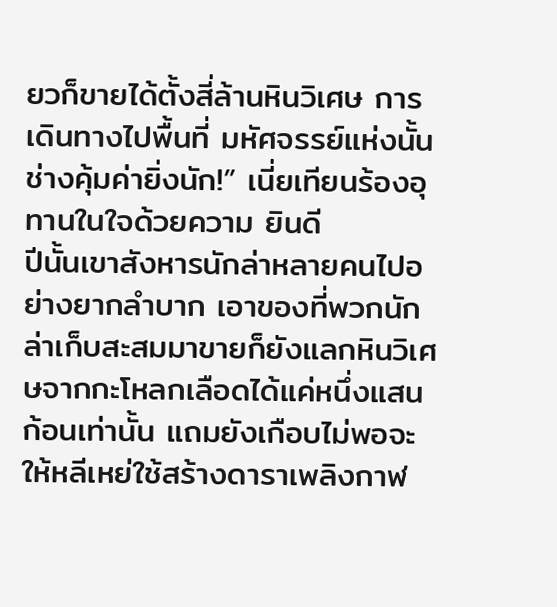ยวก็ขายได้ตั้งสี่ล้านหินวิเศษ การเดินทางไปพื้นที่ มหัศจรรย์แห่งนั้นช่างคุ้มค่ายิ่งนัก!” เนี่ยเทียนร้องอุทานในใจด้วยความ ยินดี
ปีนั้นเขาสังหารนักล่าหลายคนไปอย่างยากลำบาก เอาของที่พวกนัก ล่าเก็บสะสมมาขายก็ยังแลกหินวิเศษจากกะโหลกเลือดได้แค่หนึ่งแสน ก้อนเท่านั้น แถมยังเกือบไม่พอจะให้หลีเหย่ใช้สร้างดาราเพลิงกาฬ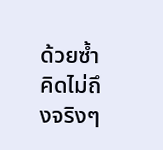ด้วยซ้ำ
คิดไม่ถึงจริงๆ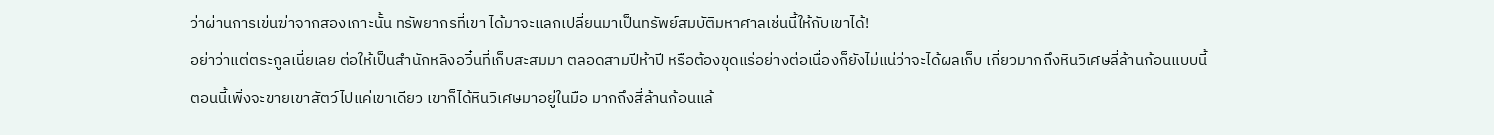ว่าผ่านการเข่นฆ่าจากสองเกาะนั้น ทรัพยากรที่เขา ได้มาจะแลกเปลี่ยนมาเป็นทรัพย์สมบัติมหาศาลเช่นนี้ให้กับเขาได้!
อย่าว่าแต่ตระกูลเนี่ยเลย ต่อให้เป็นสำนักหลิงอวิ๋นที่เก็บสะสมมา ตลอดสามปีห้าปี หรือต้องขุดแร่อย่างต่อเนื่องก็ยังไม่แน่ว่าจะได้ผลเก็บ เกี่ยวมากถึงหินวิเศษลี่ล้านก้อนแบบนี้
ตอนนี้เพิ่งจะขายเขาสัตว์ไปแค่เขาเดียว เขาก็ได้หินวิเศษมาอยู่ในมือ มากถึงสี่ล้านก้อนแล้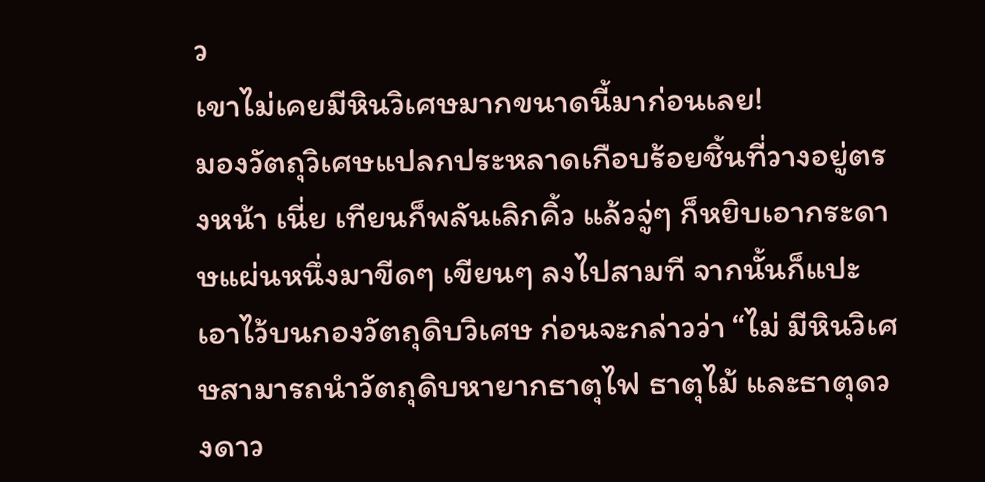ว
เขาไม่เคยมีหินวิเศษมากขนาดนี้มาก่อนเลย!
มองวัตถุวิเศษแปลกประหลาดเกือบร้อยชิ้นที่วางอยู่ตรงหน้า เนี่ย เทียนก็พลันเลิกคิ้ว แล้วจู่ๆ ก็หยิบเอากระดาษแผ่นหนึ่งมาขีดๆ เขียนๆ ลงไปสามที จากนั้นก็แปะเอาไว้บนกองวัตถุดิบวิเศษ ก่อนจะกล่าวว่า “ไม่ มีหินวิเศษสามารถนำวัตถุดิบหายากธาตุไฟ ธาตุไม้ และธาตุดวงดาว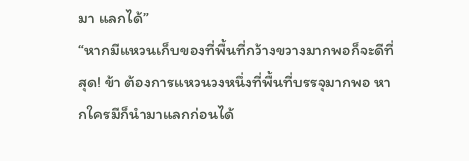มา แลกได้”
“หากมีแหวนเก็บของที่พื้นที่กว้างขวางมากพอก็จะดีที่สุด! ข้า ต้องการแหวนวงหนึ่งที่พื้นที่บรรจุมากพอ หากใครมีก็นำมาแลกก่อนได้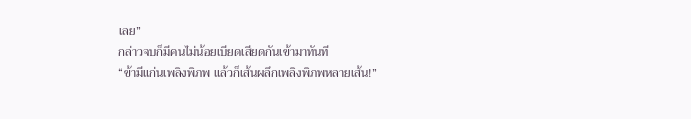เลย”
กล่าวจบก็มีคนไม่น้อยเบียดเสียดกันเข้ามาทันที
“ข้ามีแก่นเพลิงพิภพ แล้วก็เส้นผลึกเพลิงพิภพหลายเส้น!”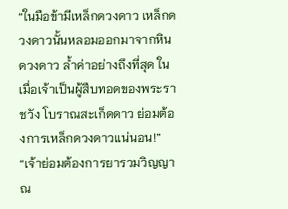“ในมือข้ามีเหล็กดวงดาว เหล็กดวงดาวนั้นหลอมออกมาจากหิน ดวงดาว ล้ำค่าอย่างถึงที่สุด ในเมื่อเจ้าเป็นผู้สืบทอดของพระราชวัง โบราณสะเก็ดดาว ย่อมต้องการเหล็กดวงดาวแน่นอน!”
“เจ้าย่อมต้องการยารวมวิญญาณ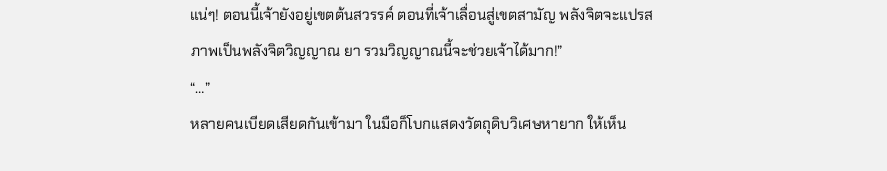แน่ๆ! ตอนนี้เจ้ายังอยู่เขตต้นสวรรค์ ตอนที่เจ้าเลื่อนสู่เขตสามัญ พลังจิตจะแปรสภาพเป็นพลังจิตวิญญาณ ยา รวมวิญญาณนี้จะช่วยเจ้าได้มาก!”
“…”
หลายคนเบียดเสียดกันเข้ามา ในมือก็โบกแสดงวัตถุดิบวิเศษหายาก ให้เห็น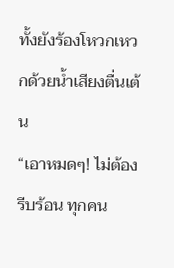ทั้งยังร้องโหวกเหวกด้วยน้ำเสียงตื่นเต้น
“เอาหมดๆ! ไม่ต้องรีบร้อน ทุกคน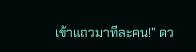เข้าแถวมาทีละคน!” ดว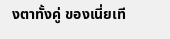งตาทั้งคู่ ของเนี่ยเที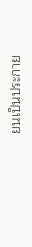ยนเป็นประกาย